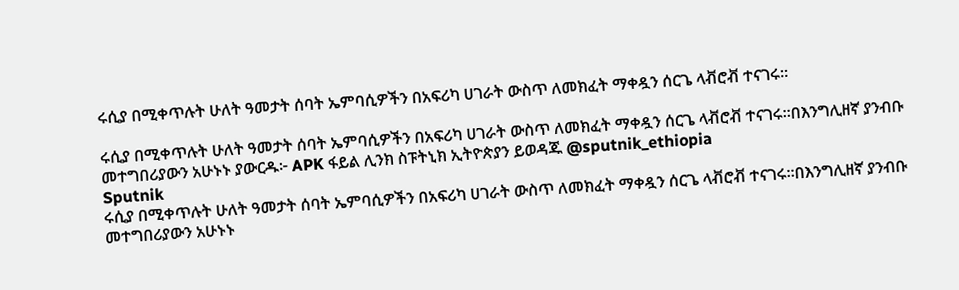ሩሲያ በሚቀጥሉት ሁለት ዓመታት ሰባት ኤምባሲዎችን በአፍሪካ ሀገራት ውስጥ ለመክፈት ማቀዷን ሰርጌ ላቭሮቭ ተናገሩ።

ሩሲያ በሚቀጥሉት ሁለት ዓመታት ሰባት ኤምባሲዎችን በአፍሪካ ሀገራት ውስጥ ለመክፈት ማቀዷን ሰርጌ ላቭሮቭ ተናገሩ።በእንግሊዘኛ ያንብቡ መተግበሪያውን አሁኑኑ ያውርዱ፦ APK ፋይል ሊንክ ስፑትኒክ ኢትዮጵያን ይወዳጁ @sputnik_ethiopia
Sputnik
ሩሲያ በሚቀጥሉት ሁለት ዓመታት ሰባት ኤምባሲዎችን በአፍሪካ ሀገራት ውስጥ ለመክፈት ማቀዷን ሰርጌ ላቭሮቭ ተናገሩ።በእንግሊዘኛ ያንብቡ መተግበሪያውን አሁኑኑ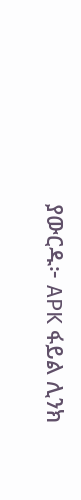ያውርዱ፦ APK ፋይል ሊንክ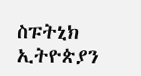ስፑትኒክ ኢትዮጵያን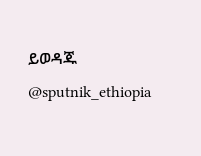ይወዳጁ @sputnik_ethiopia